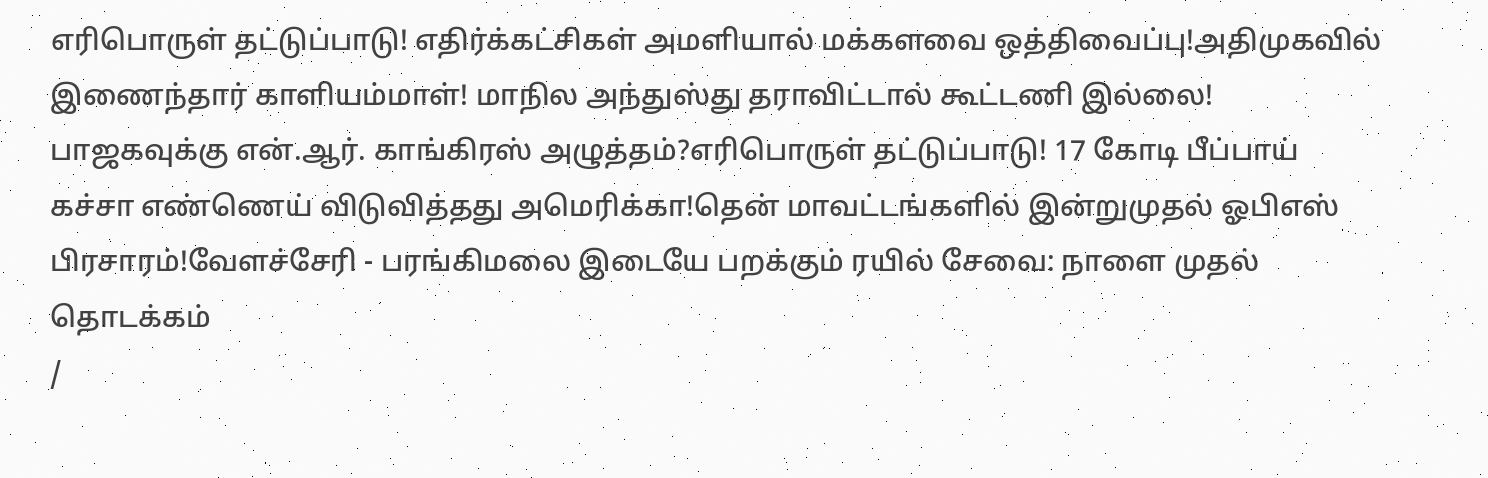எரிபொருள் தட்டுப்பாடு! எதிர்க்கட்சிகள் அமளியால் மக்களவை ஒத்திவைப்பு!அதிமுகவில் இணைந்தார் காளியம்மாள்! மாநில அந்துஸ்து தராவிட்டால் கூட்டணி இல்லை! பாஜகவுக்கு என்.ஆர். காங்கிரஸ் அழுத்தம்?எரிபொருள் தட்டுப்பாடு! 17 கோடி பீப்பாய் கச்சா எண்ணெய் விடுவித்தது அமெரிக்கா!தென் மாவட்டங்களில் இன்றுமுதல் ஓபிஎஸ் பிரசாரம்!வேளச்சேரி - பரங்கிமலை இடையே பறக்கும் ரயில் சேவை: நாளை முதல் தொடக்கம்
/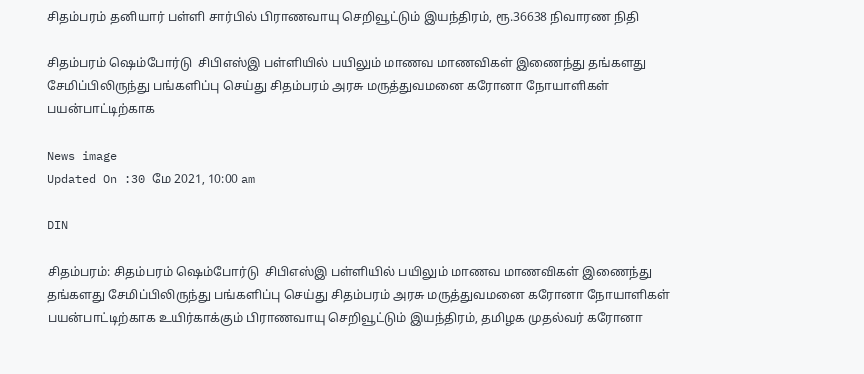சிதம்பரம் தனியார் பள்ளி சார்பில் பிராணவாயு செறிவூட்டும் இயந்திரம், ரூ.36638 நிவாரண நிதி

சிதம்பரம் ஷெம்போர்டு  சிபிஎஸ்இ பள்ளியில் பயிலும் மாணவ மாணவிகள் இணைந்து தங்களது சேமிப்பிலிருந்து பங்களிப்பு செய்து சிதம்பரம் அரசு மருத்துவமனை கரோனா நோயாளிகள் பயன்பாட்டிற்காக

News image
Updated On :30 மே 2021, 10:00 am

DIN

சிதம்பரம்: சிதம்பரம் ஷெம்போர்டு  சிபிஎஸ்இ பள்ளியில் பயிலும் மாணவ மாணவிகள் இணைந்து தங்களது சேமிப்பிலிருந்து பங்களிப்பு செய்து சிதம்பரம் அரசு மருத்துவமனை கரோனா நோயாளிகள் பயன்பாட்டிற்காக உயிர்காக்கும் பிராணவாயு செறிவூட்டும் இயந்திரம், தமிழக முதல்வர் கரோனா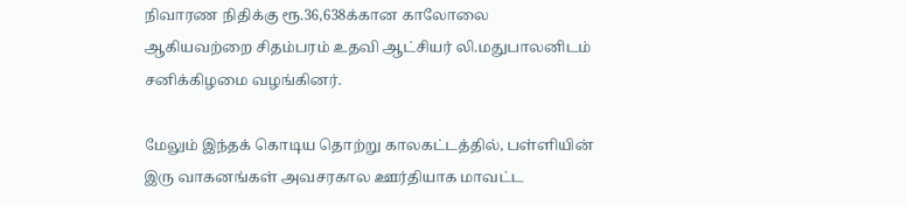நிவாரண நிதிக்கு ரூ.36,638க்கான காலோலை ஆகியவற்றை சிதம்பரம் உதவி ஆட்சியர் லி.மதுபாலனிடம் சனிக்கிழமை வழங்கினர்.

மேலும் இந்தக் கொடிய தொற்று காலகட்டத்தில், பள்ளியின் இரு வாகனங்கள் அவசரகால ஊர்தியாக மாவட்ட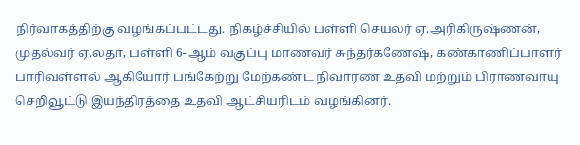நிர்வாகத்திற்கு வழங்கப்பட்டது. நிகழ்ச்சியில் பள்ளி செயலர் ஏ.அரிகிருஷ்ணன், முதல்வர் ஏ.லதா, பள்ளி 6-ஆம் வகுப்பு மாணவர் சுந்தர்கணேஷ், கண்காணிப்பாளர் பாரிவள்ளல் ஆகியோர் பங்கேற்று மேற்கண்ட நிவாரண உதவி மற்றும் பிராணவாயு செறிவூட்டு இயந்திரத்தை உதவி ஆட்சியரிடம் வழங்கினர்.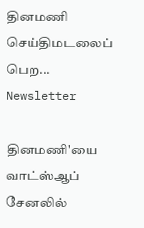தினமணி செய்திமடலைப் பெற... Newsletter

தினமணி'யை வாட்ஸ்ஆப் சேனலில்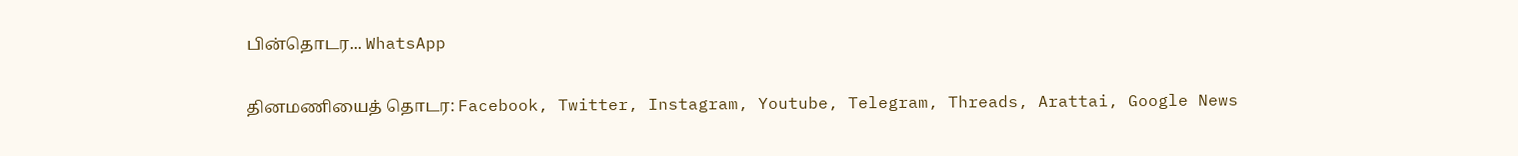பின்தொடர... WhatsApp

தினமணியைத் தொடர: Facebook, Twitter, Instagram, Youtube, Telegram, Threads, Arattai, Google News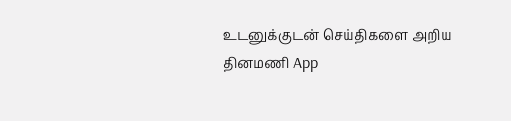உடனுக்குடன் செய்திகளை அறிய தினமணி App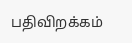பதிவிறக்கம்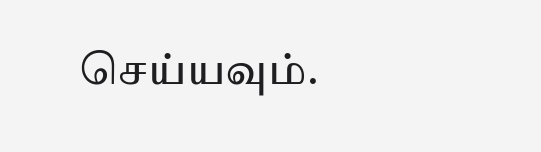செய்யவும்.